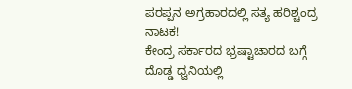ಪರಪ್ಪನ ಅಗ್ರಹಾರದಲ್ಲಿ ಸತ್ಯ ಹರಿಶ್ಚಂದ್ರ ನಾಟಕ!
ಕೇಂದ್ರ ಸರ್ಕಾರದ ಭ್ರಷ್ಟಾಚಾರದ ಬಗ್ಗೆ ದೊಡ್ಡ ಧ್ವನಿಯಲ್ಲಿ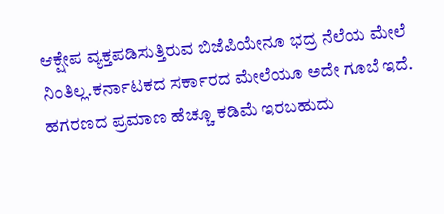ಆಕ್ಷೇಪ ವ್ಯಕ್ತಪಡಿಸುತ್ತಿರುವ ಬಿಜೆಪಿಯೇನೂ ಭದ್ರ ನೆಲೆಯ ಮೇಲೆ ನಿಂತಿಲ್ಲ.ಕರ್ನಾಟಕದ ಸರ್ಕಾರದ ಮೇಲೆಯೂ ಅದೇ ಗೂಬೆ ಇದೆ. ಹಗರಣದ ಪ್ರಮಾಣ ಹೆಚ್ಚೂ ಕಡಿಮೆ ಇರಬಹುದು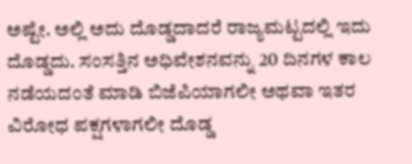ಅಷ್ಟೇ. ಅಲ್ಲಿ ಅದು ದೊಡ್ಡದಾದರೆ ರಾಜ್ಯಮಟ್ಟದಲ್ಲಿ ಇದು ದೊಡ್ಡದು. ಸಂಸತ್ತಿನ ಅಧಿವೇಶನವನ್ನು 20 ದಿನಗಳ ಕಾಲ ನಡೆಯದಂತೆ ಮಾಡಿ ಬಿಜೆಪಿಯಾಗಲೀ ಅಥವಾ ಇತರ ವಿರೋಧ ಪಕ್ಷಗಳಾಗಲೀ ದೊಡ್ಡ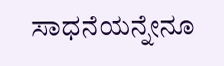ಸಾಧನೆಯನ್ನೇನೂ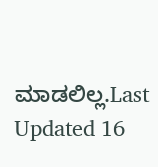ಮಾಡಲಿಲ್ಲ.Last Updated 16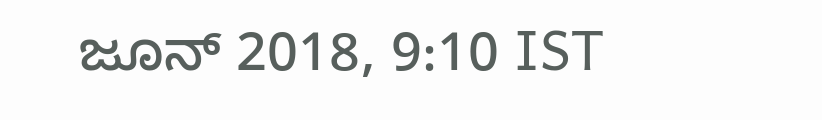ಜೂನ್ 2018, 9:10 IST